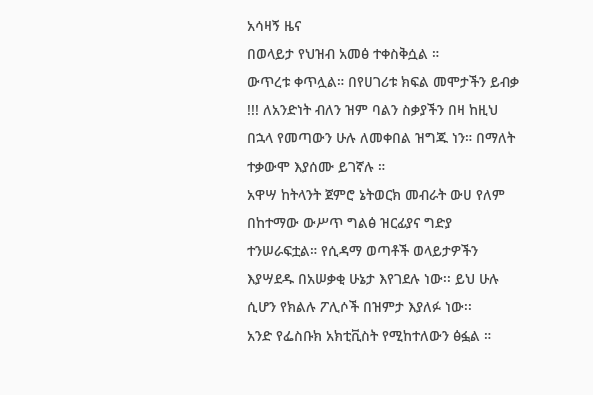አሳዛኝ ዜና
በወላይታ የህዝብ አመፅ ተቀስቅሷል ።
ውጥረቱ ቀጥሏል። በየሀገሪቱ ክፍል መሞታችን ይብቃ !!! ለአንድነት ብለን ዝም ባልን ስቃያችን በዛ ከዚህ በኋላ የመጣውን ሁሉ ለመቀበል ዝግጁ ነን። በማለት ተቃውሞ እያሰሙ ይገኛሉ ።
አዋሣ ከትላንት ጀምሮ ኔትወርክ መብራት ውሀ የለም በከተማው ውሥጥ ግልፅ ዝርፊያና ግድያ ተንሠራፍቷል። የሲዳማ ወጣቶች ወላይታዎችን እያሣደዱ በአሠቃቂ ሁኔታ እየገደሉ ነው፡፡ ይህ ሁሉ ሲሆን የክልሉ ፖሊሶች በዝምታ እያለፉ ነው፡፡
አንድ የፌስቡክ አክቲቪስት የሚከተለውን ፅፏል ።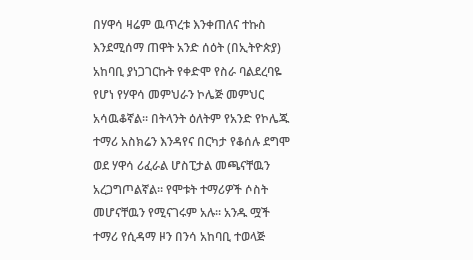በሃዋሳ ዛሬም ዉጥረቱ እንቀጠለና ተኩስ እንደሚሰማ ጠዋት አንድ ሰዕት (በኢትዮጵያ) አከባቢ ያነጋገርኩት የቀድሞ የስራ ባልደረባዬ የሆነ የሃዋሳ መምህራን ኮሌጅ መምህር አሳዉቆኛል። በትላንት ዕለትም የአንድ የኮሌጁ ተማሪ አስክሬን እንዳየና በርካታ የቆሰሉ ደግሞ ወደ ሃዋሳ ሪፈራል ሆስፒታል መጫናቸዉን አረጋግጦልኛል። የሞቱት ተማሪዎች ሶስት መሆናቸዉን የሚናገሩም አሉ። አንዱ ሟች ተማሪ የሲዳማ ዞን በንሳ አከባቢ ተወላጅ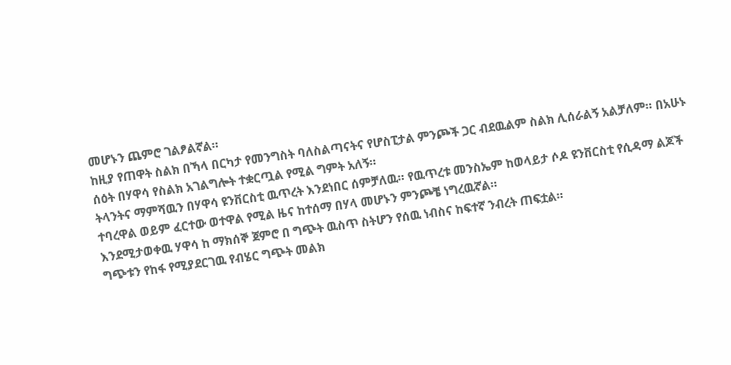መሆኑን ጨምሮ ገልፆልኛል።
ከዚያ የጠዋት ስልክ በኻላ በርካታ የመንግስት ባለስልጣናትና የሆስፒታል ምንጮች ጋር ብደዉልም ስልክ ሊሰራልኝ አልቻለም። በአሁኑ ሰዕት በሃዋሳ የስልክ አገልግሎት ተቋርጧል የሚል ግምት አለኝ።
ትላንትና ማምሻዉን በሃዋሳ ዩንቨርስቲ ዉጥረት እንደነበር ሰምቻለዉ። የዉጥረቱ መንስኤም ከወላይታ ሶዶ ዩንቨርስቲ የሲዳማ ልጆች ተባረዋል ወይም ፈርተው ወተዋል የሚል ዜና ከተሰማ በሃላ መሆኑን ምንጮቼ ነግረዉኛል።
እንደሚታወቀዉ ሃዋሳ ከ ማክሰኞ ጀምሮ በ ግጭት ዉስጥ ስትሆን የሰዉ ነብስና ከፍተኛ ንብረት ጠፍቷል።
ግጭቱን የከፋ የሚያደርገዉ የብሄር ግጭት መልክ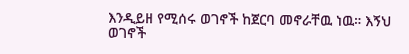እንዲይዘ የሚሰሩ ወገኖች ከጀርባ መኖራቸዉ ነዉ። እኝህ ወገኖች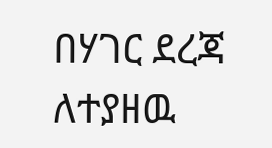በሃገር ደረጃ ለተያዘዉ